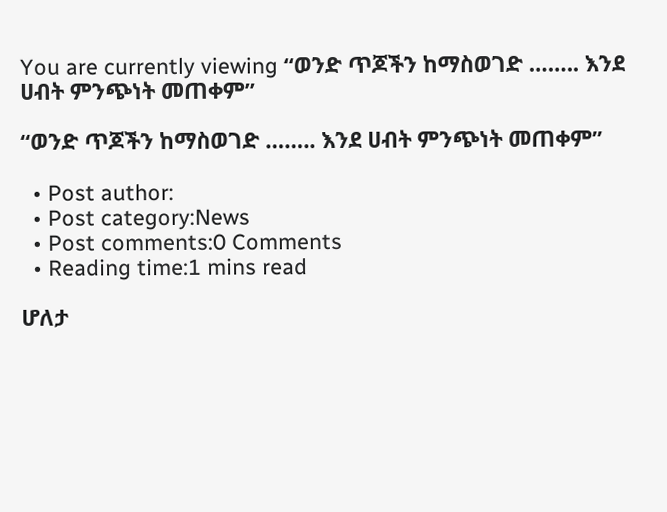You are currently viewing “ወንድ ጥጆችን ከማስወገድ …….. እንደ ሀብት ምንጭነት መጠቀም”

“ወንድ ጥጆችን ከማስወገድ …….. እንደ ሀብት ምንጭነት መጠቀም”

  • Post author:
  • Post category:News
  • Post comments:0 Comments
  • Reading time:1 mins read

ሆለታ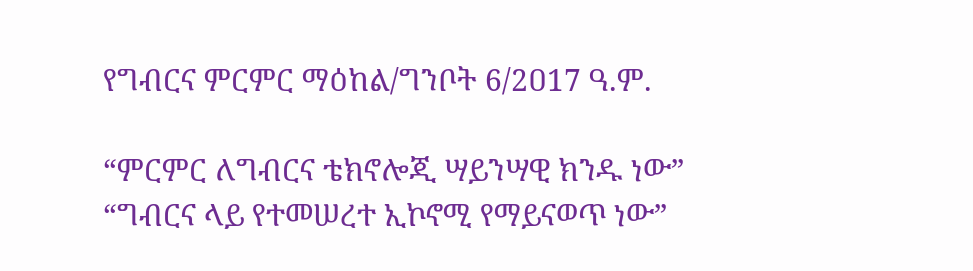የግብርና ምርምር ማዕከል/ግንቦት 6/2ዐ17 ዓ.ም.

“ምርምር ለግብርና ቴክኖሎጂ ሣይንሣዊ ክንዱ ነው”
“ግብርና ላይ የተመሠረተ ኢኮኖሚ የማይናወጥ ነው”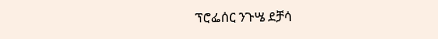ፕሮፌሰር ንጉሤ ደቻሳ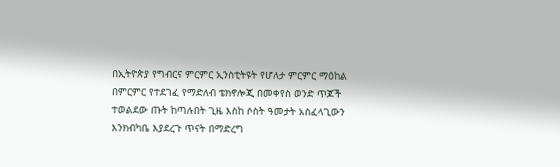በኢትዮጵያ የግብርና ምርምር ኢንስቲትዩት የሆለታ ምርምር ማዕከል በምርምር የተደገፈ የማድለብ ቴክኖሎጂ በመቀየስ ወንድ ጥጆች ተወልደው ጡት ከጣሉበት ጊዜ እስከ ሶስት ዓመታት አስፈላጊውን እንክብካቤ እያደረጉ ጥናት በማድረግ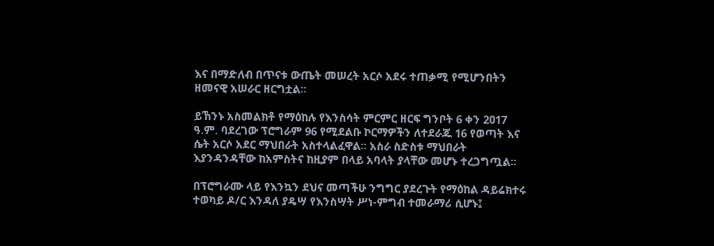እና በማድለብ በጥናቱ ውጤት መሠረት አርሶ አደሩ ተጠቃሚ የሚሆንበትን ዘመናዊ አሠራር ዘርግቷል፡፡

ይኸንኑ አስመልክቶ የማዕከሉ የእንስሳት ምርምር ዘርፍ ግንቦት 6 ቀን 2ዐ17 ዓ.ም. ባደረገው ፕሮግራም 96 የሚደልቡ ኮርማዎችን ለተደራጁ 16 የወጣት እና ሴት አርሶ አደር ማህበራት አስተላልፈዋል፡፡ አስራ ስድስቱ ማህበራት እያንዳንዳቸው ከአምስትና ከዚያም በላይ አባላት ያላቸው መሆኑ ተረጋግጧል፡፡

በፕሮግራሙ ላይ የእንኳን ደህና መጣችሁ ንግግር ያደረጉት የማዕከል ዳይሬክተሩ ተወካይ ዶ/ር እንዳለ ያዴሣ የእንስሣት ሥነ-ምግብ ተመራማሪ ሲሆኑ፤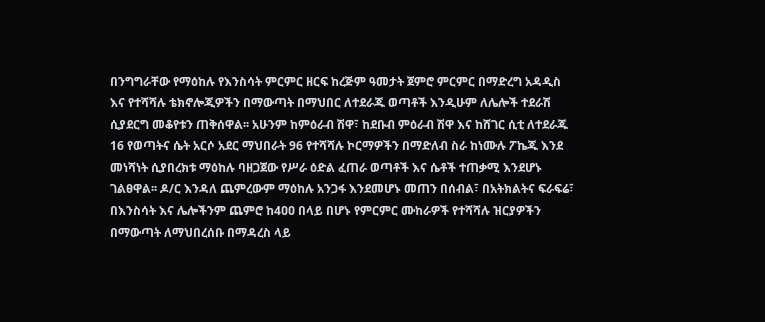በንግግራቸው የማዕከሉ የእንስሳት ምርምር ዘርፍ ከረጅም ዓመታት ጀምሮ ምርምር በማድረግ አዳዲስ እና የተሻሻሉ ቴክኖሎጂዎችን በማውጣት በማህበር ለተደራጁ ወጣቶች እንዲሁም ለሌሎች ተደራሽ ሲያደርግ መቆየቱን ጠቅሰዋል፡፡ አሁንም ከምዕራብ ሽዋ፣ ከደቡብ ምዕራብ ሽዋ እና ከሸገር ሲቲ ለተደራጁ 16 የወጣትና ሴት አርሶ አደር ማህበራት 96 የተሻሻሉ ኮርማዎችን በማድለብ ስራ ከነሙሉ ፖኬጁ እንደ መነሻነት ሲያበረክቱ ማዕከሉ ባዘጋጀው የሥራ ዕድል ፈጠራ ወጣቶች እና ሴቶች ተጠቃሚ እንደሆኑ ገልፀዋል፡፡ ዶ/ር እንዳለ ጨምረውም ማዕከሉ አንጋፋ እንደመሆኑ መጠን በሰብል፣ በአትክልትና ፍራፍሬ፣ በእንስሳት እና ሌሎችንም ጨምሮ ከ4ዐዐ በላይ በሆኑ የምርምር ሙከራዎች የተሻሻሉ ዝርያዎችን በማውጣት ለማህበረሰቡ በማዳረስ ላይ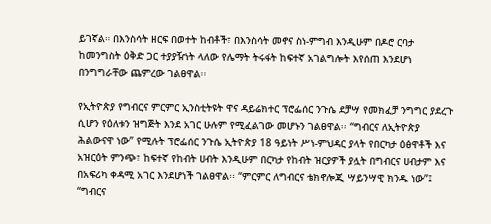ይገኛል። በእንስሳት ዘርፍ በወተት ከብቶች፣ በእንስሳት መኖና ስነ-ምግብ እንዲሁም በዶሮ ርባታ ከመንግስት ዕቅድ ጋር ተያያዥነት ላለው የሌማት ትሩፋት ከፍተኛ አገልግሎት እየሰጠ እንደሆነ በንግግራቸው ጨምረው ገልፀዋል፡፡

የኢትዮጵያ የግብርና ምርምር ኢንስቲትዩት ዋና ዳይሬክተር ፕሮፌሰር ንጉሴ ደቻሣ የመክፈቻ ንግግር ያደረጉ ሲሆን የዕለቱን ዝግጅት እንደ አገር ሁሉም የሚፈልገው መሆኑን ገልፀዋል፡፡ “ግብርና ለኢትዮጵያ ሕልውናዋ ነው” የሚሉት ፕሮፌሰር ንጉሴ ኢትዮጵያ 18 ዓይነት ሥነ-ምህዳር ያላት የበርካታ ዕፅዋቶች እና አዝርዕት ምንጭ፣ ከፍተኛ የከብት ሀብት እንዲሁም በርካታ የከብት ዝርያዎች ያሏት በግብርና ሀብታም እና በአፍሪካ ቀዳሚ አገር እንደሆነች ገልፀዋል፡፡ “ምርምር ለግብርና ቴክኖሎጂ ሣይንሣዊ ክንዱ ነው”፤ “ግብርና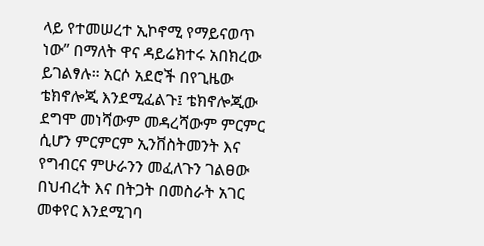ላይ የተመሠረተ ኢኮኖሚ የማይናወጥ ነው” በማለት ዋና ዳይሬክተሩ አበክረው ይገልፃሉ። አርሶ አደሮች በየጊዜው ቴክኖሎጂ እንደሚፈልጉ፤ ቴክኖሎጂው ደግሞ መነሻውም መዳረሻውም ምርምር ሲሆን ምርምርም ኢንቨስትመንት እና የግብርና ምሁራንን መፈለጉን ገልፀው በህብረት እና በትጋት በመስራት አገር መቀየር እንደሚገባ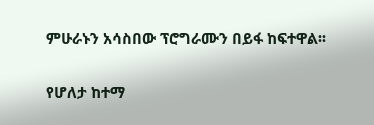ምሁራኑን አሳስበው ፕሮግራሙን በይፋ ከፍተዋል፡፡

የሆለታ ከተማ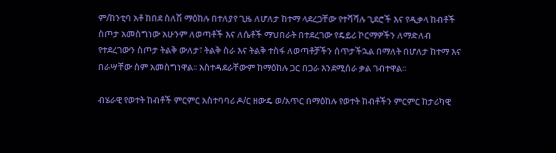ም/ከንቲባ አቶ ከበደ ስለሽ ማዕከሉ በተለያየ ጊዜ ለሆለታ ከተማ ላደረጋቸው የተሻሻሉ ጊደሮች እና የዲቃላ ከብቶች ስጦታ አመስግነው አሁንም ለወጣቶች እና ለሴቶች ማህበራት በተደረገው የዴይሪ ኮርማዎችን ለማድለብ የተደረገውን ስጦታ ትልቅ ውለታ፣ ትልቅ ስራ እና ትልቅ ተስፋ ለወጣቶቻችን ሰጥታችኋል በማለት በሆለታ ከተማ እና በራሣቸው ስም አመስግነዋል፡፡ አስተዳደራቸውም ከማዕከሉ ጋር በጋራ እንደሚሰራ ቃል ገብተዋል፡፡

ብሄራዊ የወተት ከብቶች ምርምር አስተባባሪ ዶ/ር ዘውዴ ወ/አጥር በማዕከሉ የወተት ከብቶችን ምርምር ከታሪካዊ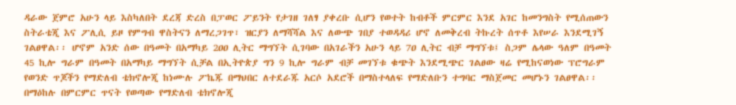ዳራው ጀምሮ አሁን ላይ እስካለበት ደረጃ ድረስ በፓወር ፖይንት የታገዘ ገለፃ ያቀረቡ ሲሆን የወተት ከብቶች ምርምር እንደ አገር ከመንግስት የሚሰጠውን ስትራቴጂ እና ፖሊሲ ይዞ የምግብ ዋስትናን ለማረጋገጥ፣ ዝርያን ለማሻሻል እና ለውጭ ገበያ ተወዳዳሪ ሆኖ ለመቅረብ ትኩረት ሰጥቶ እየሠራ እንደሚገኝ ገልፀዋል፡፡ ሆኖም አንድ ሰው በዓመት በአማካይ 2ዐዐ ሊትር ማግኘት ሲገባው በአገራችን አሁን ላይ 7ዐ ሊትር ብቻ ማግኘቱ፤ ስጋም ሌላው ዓለም በዓመት 45 ኪሎ ግራም በዓመት በአማካይ ማግኘት ሲቻል በኢትዮጵያ ግን 9 ኪሎ ግራም ብቻ መገኘቱ ቁጭት እንደሚጭር ገልፀው ዛሬ የሚከናወነው ፕሮግራም የወንድ ጥጆችን የማድለብ ቴክኖሎጂ ከነሙሉ ፖኬጁ በማህበር ለተደራጁ አርሶ አደሮች በማስተላለፍ የማድለቡን ተግባር ማስጀመር መሆኑን ገልፀዋል፡፡ በማዕከሉ በምርምር ጥናት የወጣው የማድለብ ቴክኖሎጂ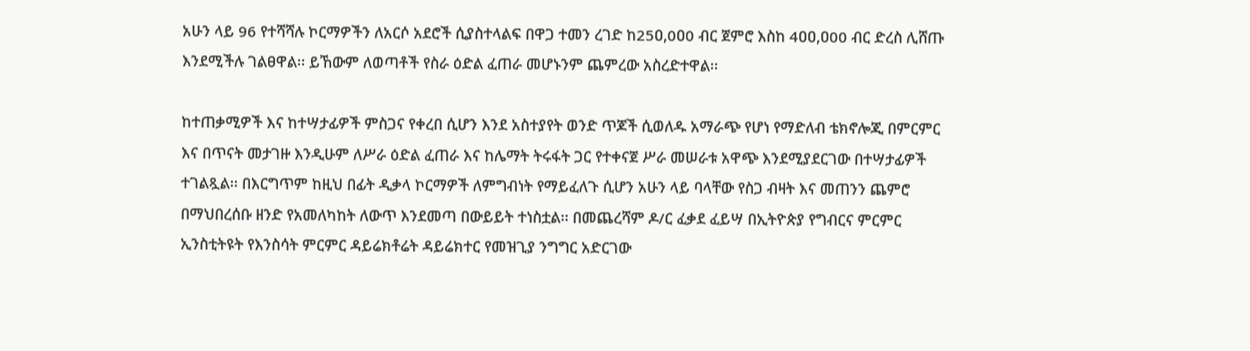አሁን ላይ 96 የተሻሻሉ ኮርማዎችን ለአርሶ አደሮች ሲያስተላልፍ በዋጋ ተመን ረገድ ከ25ዐ,0ዐ0 ብር ጀምሮ እስከ 4ዐዐ,ዐ00 ብር ድረስ ሊሸጡ እንደሚችሉ ገልፀዋል፡፡ ይኸውም ለወጣቶች የስራ ዕድል ፈጠራ መሆኑንም ጨምረው አስረድተዋል፡፡

ከተጠቃሚዎች እና ከተሣታፊዎች ምስጋና የቀረበ ሲሆን እንደ አስተያየት ወንድ ጥጆች ሲወለዱ አማራጭ የሆነ የማድለብ ቴክኖሎጂ በምርምር እና በጥናት መታገዙ እንዲሁም ለሥራ ዕድል ፈጠራ እና ከሌማት ትሩፋት ጋር የተቀናጀ ሥራ መሠራቱ አዋጭ እንደሚያደርገው በተሣታፊዎች ተገልጿል፡፡ በእርግጥም ከዚህ በፊት ዲቃላ ኮርማዎች ለምግብነት የማይፈለጉ ሲሆን አሁን ላይ ባላቸው የስጋ ብዛት እና መጠንን ጨምሮ በማህበረሰቡ ዘንድ የአመለካከት ለውጥ እንደመጣ በውይይት ተነስቷል፡፡ በመጨረሻም ዶ/ር ፈቃደ ፈይሣ በኢትዮጵያ የግብርና ምርምር ኢንስቲትዩት የእንስሳት ምርምር ዳይሬክቶሬት ዳይሬክተር የመዝጊያ ንግግር አድርገው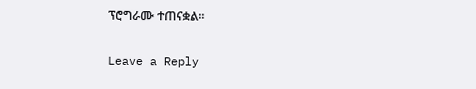ፕሮግራሙ ተጠናቋል፡፡

Leave a Reply